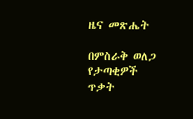ዜና መጽሔት

በምስራቅ ወለጋ የታጣቂዎች ጥቃት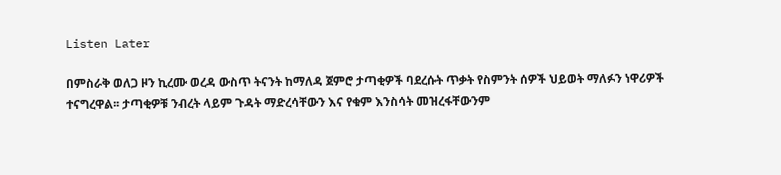Listen Later

በምስራቅ ወለጋ ዞን ኪረሙ ወረዳ ውስጥ ትናንት ከማለዳ ጀምሮ ታጣቂዎች ባደረሱት ጥቃት የስምንት ሰዎች ህይወት ማለፉን ነዋሪዎች ተናግረዋል፡፡ ታጣቂዎቹ ንብረት ላይም ጉዳት ማድረሳቸውን እና የቁም እንስሳት መዝረፋቸውንም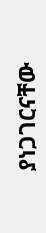ያነጋገርናቸው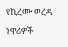የኪረሙ ወረዳ ነዋሪዎች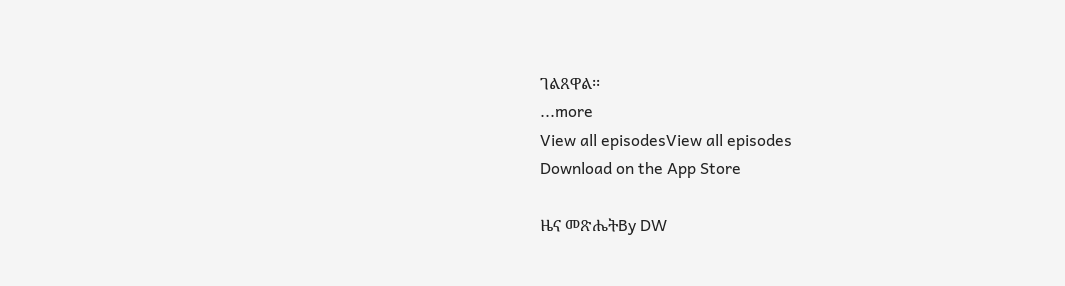ገልጸዋል፡፡
...more
View all episodesView all episodes
Download on the App Store

ዜና መጽሔትBy DW